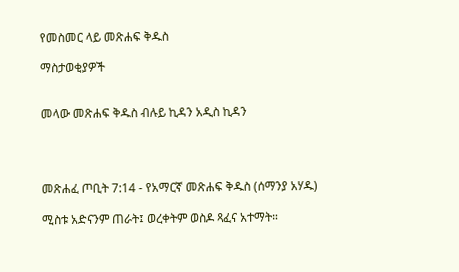የመስመር ላይ መጽሐፍ ቅዱስ

ማስታወቂያዎች


መላው መጽሐፍ ቅዱስ ብሉይ ኪዳን አዲስ ኪዳን




መጽሐፈ ጦቢት 7:14 - የአማርኛ መጽሐፍ ቅዱስ (ሰማንያ አሃዱ)

ሚስቱ አድናንም ጠራት፤ ወረቀትም ወስዶ ጻፈና አተማት።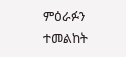ምዕራፉን ተመልከት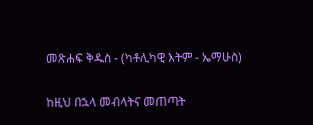መጽሐፍ ቅዱስ - (ካቶሊካዊ እትም - ኤማሁስ)

ከዚህ በኋላ መብላትና መጠጣት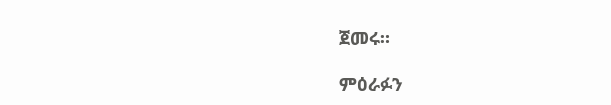ጀመሩ።

ምዕራፉን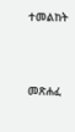ተመልከት



መጽሐፈ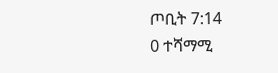ጦቢት 7:14
0 ተሻማሚ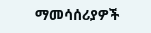ማመሳሰሪያዎች